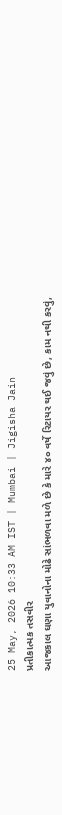25 May, 2026 10:33 AM IST | Mumbai | Jigisha Jain
પ્રતીકાત્મક તસવીર
આજકાલ ઘણા યુવાનોના મોઢે સાંભળવા મળે છે કે મારે ૪૦ વર્ષે રિટાયર થઈ જવું છે, કામ નથી કરવું,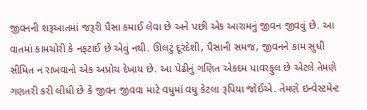જીવનની શરૂઆતમાં જરૂરી પૈસા કમાઈ લેવા છે અને પછી એક આરામનું જીવન જીવવું છે. આ વાતમાં કામચોરી કે નફટાઈ છે એવું નથી. ઊલટું દૂરંદેશી, પૈસાની સમજ, જીવનને કામ સુધી સીમિત ન રાખવાનો એક અપ્રોચ દેખાય છે. આ પેઢીનું ગણિત એકદમ પાવરફુલ છે એટલે તેમણે ગણતરી કરી લીધી છે કે જીવન જીવવા માટે વધુમાં વધુ કેટલા રૂપિયા જોઈએ. તેમણે ઇન્વેસ્ટમેન્ટ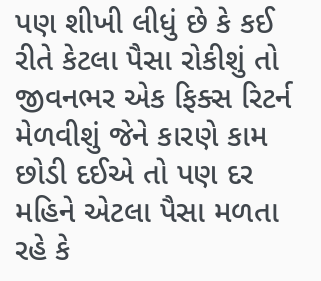પણ શીખી લીધું છે કે કઈ રીતે કેટલા પૈસા રોકીશું તો જીવનભર એક ફિક્સ રિટર્ન મેળવીશું જેને કારણે કામ છોડી દઈએ તો પણ દર મહિને એટલા પૈસા મળતા રહે કે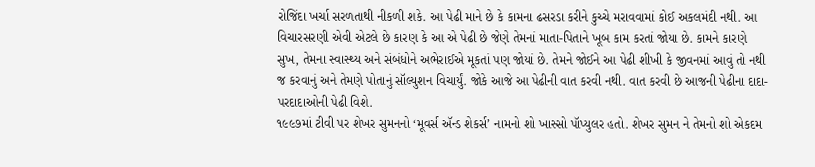રોજિંદા ખર્ચા સરળતાથી નીકળી શકે. આ પેઢી માને છે કે કામના ઢસરડા કરીને કુચ્ચે મરાવવામાં કોઈ અકલમંદી નથી. આ વિચારસરણી એવી એટલે છે કારણ કે આ એ પેઢી છે જેણે તેમનાં માતા-પિતાને ખૂબ કામ કરતાં જોયા છે. કામને કારણે સુખ, તેમના સ્વાસ્થ્ય અને સંબંધોને અભેરાઈએ મૂકતાં પણ જોયાં છે. તેમને જોઈને આ પેઢી શીખી કે જીવનમાં આવું તો નથી જ કરવાનું અને તેમણે પોતાનું સૉલ્યુશન વિચાર્યું. જોકે આજે આ પેઢીની વાત કરવી નથી. વાત કરવી છે આજની પેઢીના દાદા-પરદાદાઓની પેઢી વિશે.
૧૯૯૭માં ટીવી પર શેખર સુમનનો ‘મૂવર્સ ઍન્ડ શેકર્સ’ નામનો શો ખાસ્સો પૉપ્યુલર હતો. શેખર સુમન ને તેમનો શો એકદમ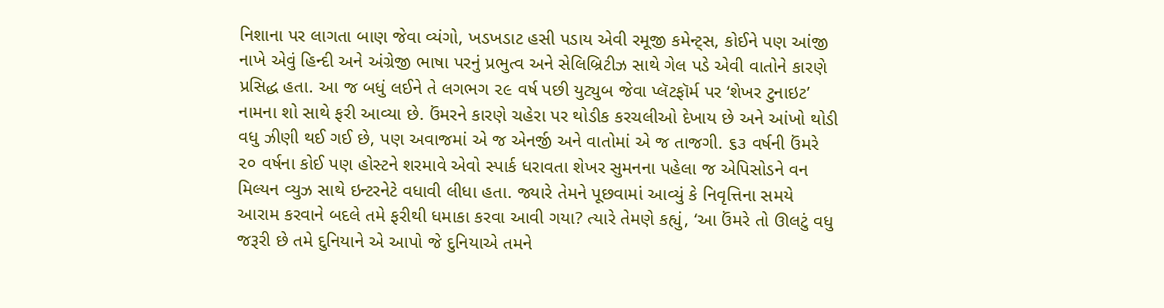નિશાના પર લાગતા બાણ જેવા વ્યંગો, ખડખડાટ હસી પડાય એવી રમૂજી કમેન્ટ્સ, કોઈને પણ આંજી નાખે એવું હિન્દી અને અંગ્રેજી ભાષા પરનું પ્રભુત્વ અને સેલિબ્રિટીઝ સાથે ગેલ પડે એવી વાતોને કારણે પ્રસિદ્ધ હતા. આ જ બધું લઈને તે લગભગ ૨૯ વર્ષ પછી યુટ્યુબ જેવા પ્લૅટફૉર્મ પર ‘શેખર ટુનાઇટ’ નામના શો સાથે ફરી આવ્યા છે. ઉંમરને કારણે ચહેરા પર થોડીક કરચલીઓ દેખાય છે અને આંખો થોડી વધુ ઝીણી થઈ ગઈ છે, પણ અવાજમાં એ જ એનર્જી અને વાતોમાં એ જ તાજગી. ૬૩ વર્ષની ઉંમરે ૨૦ વર્ષના કોઈ પણ હોસ્ટને શરમાવે એવો સ્પાર્ક ધરાવતા શેખર સુમનના પહેલા જ એપિસોડને વન મિલ્યન વ્યુઝ સાથે ઇન્ટરનેટે વધાવી લીધા હતા. જ્યારે તેમને પૂછવામાં આવ્યું કે નિવૃત્તિના સમયે આરામ કરવાને બદલે તમે ફરીથી ધમાકા કરવા આવી ગયા? ત્યારે તેમણે કહ્યું, ‘આ ઉંમરે તો ઊલટું વધુ જરૂરી છે તમે દુનિયાને એ આપો જે દુનિયાએ તમને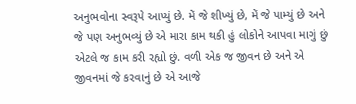અનુભવોના સ્વરૂપે આપ્યું છે. મેં જે શીખ્યું છે, મેં જે પામ્યું છે અને જે પણ અનુભવ્યું છે એ મારા કામ થકી હું લોકોને આપવા માગું છું એટલે જ કામ કરી રહ્યો છું. વળી એક જ જીવન છે અને એ જીવનમાં જે કરવાનું છે એ આજે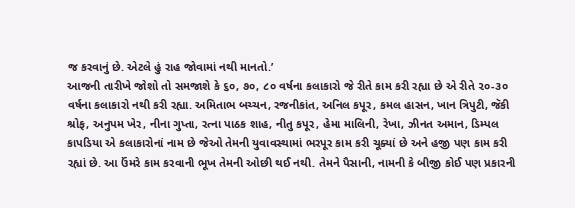જ કરવાનું છે. એટલે હું રાહ જોવામાં નથી માનતો.’
આજની તારીખે જોશો તો સમજાશે કે ૬૦, ૭૦, ૮૦ વર્ષના કલાકારો જે રીતે કામ કરી રહ્યા છે એ રીતે ૨૦-૩૦ વર્ષના કલાકારો નથી કરી રહ્યા. અમિતાભ બચ્ચન, રજનીકાંત, અનિલ કપૂર, કમલ હાસન, ખાન ત્રિપુટી, જૅકી શ્રોફ, અનુપમ ખેર, નીના ગુપ્તા, રત્ના પાઠક શાહ, નીતુ કપૂર, હેમા માલિની, રેખા, ઝીનત અમાન, ડિમ્પલ કાપડિયા એ કલાકારોનાં નામ છે જેઓ તેમની યુવાવસ્થામાં ભરપૂર કામ કરી ચૂક્યાં છે અને હજી પણ કામ કરી રહ્યાં છે. આ ઉંમરે કામ કરવાની ભૂખ તેમની ઓછી થઈ નથી. તેમને પૈસાની, નામની કે બીજી કોઈ પણ પ્રકારની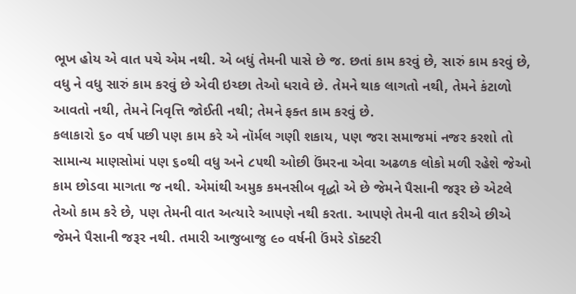ભૂખ હોય એ વાત પચે એમ નથી. એ બધું તેમની પાસે છે જ. છતાં કામ કરવું છે, સારું કામ કરવું છે, વધુ ને વધુ સારું કામ કરવું છે એવી ઇચ્છા તેઓ ધરાવે છે. તેમને થાક લાગતો નથી, તેમને કંટાળો આવતો નથી, તેમને નિવૃત્તિ જોઈતી નથી; તેમને ફક્ત કામ કરવું છે.
કલાકારો ૬૦ વર્ષ પછી પણ કામ કરે એ નૉર્મલ ગણી શકાય, પણ જરા સમાજમાં નજર કરશો તો સામાન્ય માણસોમાં પણ ૬૦થી વધુ અને ૮૫થી ઓછી ઉંમરના એવા અઢળક લોકો મળી રહેશે જેઓ કામ છોડવા માગતા જ નથી. એમાંથી અમુક કમનસીબ વૃદ્ધો એ છે જેમને પૈસાની જરૂર છે એટલે તેઓ કામ કરે છે, પણ તેમની વાત અત્યારે આપણે નથી કરતા. આપણે તેમની વાત કરીએ છીએ જેમને પૈસાની જરૂર નથી. તમારી આજુબાજુ ૯૦ વર્ષની ઉંમરે ડૉક્ટરી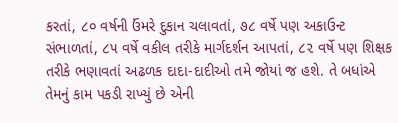કરતાં, ૮૦ વર્ષની ઉંમરે દુકાન ચલાવતાં, ૭૮ વર્ષે પણ અકાઉન્ટ સંભાળતાં, ૮૫ વર્ષે વકીલ તરીકે માર્ગદર્શન આપતાં, ૮૨ વર્ષે પણ શિક્ષક તરીકે ભણાવતાં અઢળક દાદા-દાદીઓ તમે જોયાં જ હશે. તે બધાંએ તેમનું કામ પકડી રાખ્યું છે એની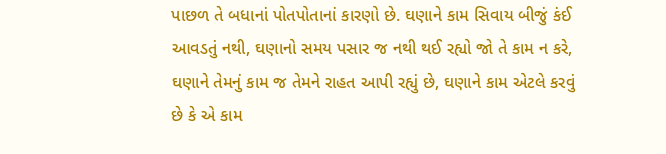પાછળ તે બધાનાં પોતપોતાનાં કારણો છે. ઘણાને કામ સિવાય બીજું કંઈ આવડતું નથી, ઘણાનો સમય પસાર જ નથી થઈ રહ્યો જો તે કામ ન કરે, ઘણાને તેમનું કામ જ તેમને રાહત આપી રહ્યું છે, ઘણાને કામ એટલે કરવું છે કે એ કામ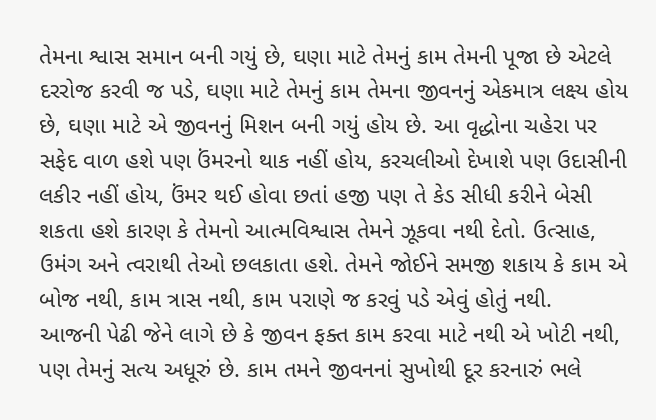તેમના શ્વાસ સમાન બની ગયું છે, ઘણા માટે તેમનું કામ તેમની પૂજા છે એટલે દરરોજ કરવી જ પડે, ઘણા માટે તેમનું કામ તેમના જીવનનું એકમાત્ર લક્ષ્ય હોય છે, ઘણા માટે એ જીવનનું મિશન બની ગયું હોય છે. આ વૃદ્ધોના ચહેરા પર સફેદ વાળ હશે પણ ઉંમરનો થાક નહીં હોય, કરચલીઓ દેખાશે પણ ઉદાસીની લકીર નહીં હોય, ઉંમર થઈ હોવા છતાં હજી પણ તે કેડ સીધી કરીને બેસી શકતા હશે કારણ કે તેમનો આત્મવિશ્વાસ તેમને ઝૂકવા નથી દેતો. ઉત્સાહ, ઉમંગ અને ત્વરાથી તેઓ છલકાતા હશે. તેમને જોઈને સમજી શકાય કે કામ એ બોજ નથી, કામ ત્રાસ નથી, કામ પરાણે જ કરવું પડે એવું હોતું નથી.
આજની પેઢી જેને લાગે છે કે જીવન ફક્ત કામ કરવા માટે નથી એ ખોટી નથી, પણ તેમનું સત્ય અધૂરું છે. કામ તમને જીવનનાં સુખોથી દૂર કરનારું ભલે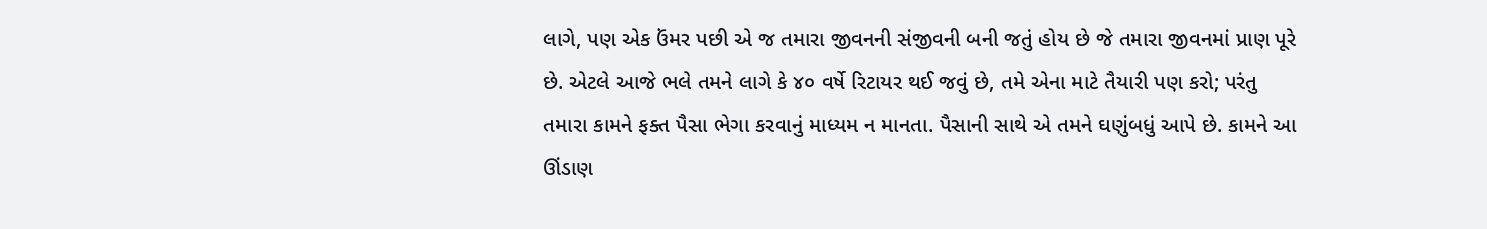લાગે, પણ એક ઉંમર પછી એ જ તમારા જીવનની સંજીવની બની જતું હોય છે જે તમારા જીવનમાં પ્રાણ પૂરે છે. એટલે આજે ભલે તમને લાગે કે ૪૦ વર્ષે રિટાયર થઈ જવું છે, તમે એના માટે તૈયારી પણ કરો; પરંતુ તમારા કામને ફક્ત પૈસા ભેગા કરવાનું માધ્યમ ન માનતા. પૈસાની સાથે એ તમને ઘણુંબધું આપે છે. કામને આ ઊંડાણ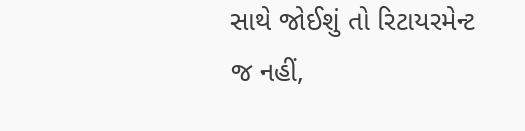સાથે જોઈશું તો રિટાયરમેન્ટ જ નહીં,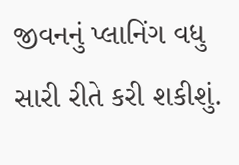જીવનનું પ્લાનિંગ વધુ સારી રીતે કરી શકીશું.